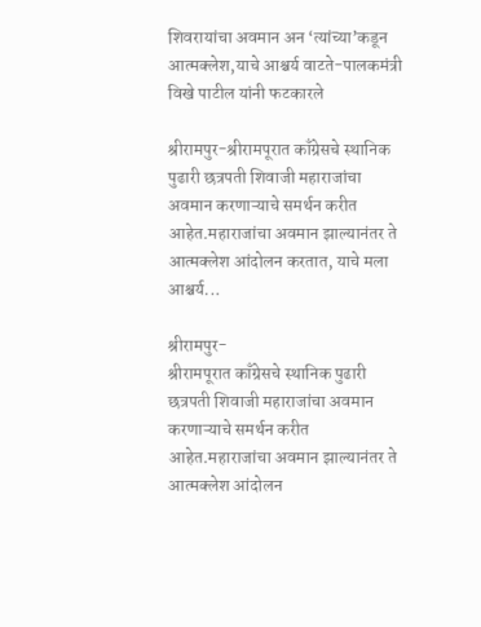शिवरायांचा अवमान अन ‘त्यांच्या’कडून आत्मक्लेश,याचे आश्चर्य वाटते-पालकमंत्री विखे पाटील यांनी फटकारले

श्रीरामपुर-श्रीरामपूरात काँग्रेसचे स्थानिक पुढारी छत्रपती शिवाजी महाराजांचा अवमान करणाऱ्याचे समर्थन करीत आहेत.महाराजांचा अवमान झाल्यानंतर ते आत्मक्लेश आंदोलन करतात, याचे मला आश्चर्य...

श्रीरामपुर-
श्रीरामपूरात काँग्रेसचे स्थानिक पुढारी छत्रपती शिवाजी महाराजांचा अवमान करणाऱ्याचे समर्थन करीत आहेत.महाराजांचा अवमान झाल्यानंतर ते आत्मक्लेश आंदोलन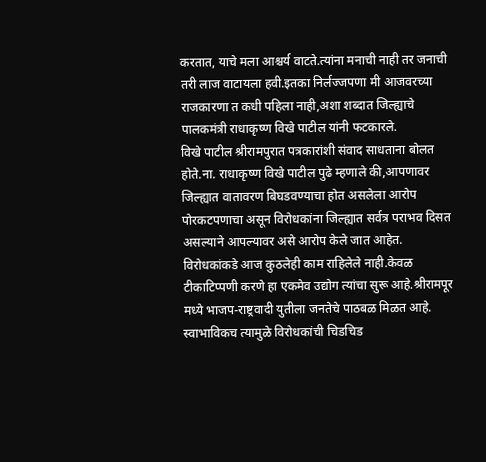करतात, याचे मला आश्चर्य वाटते.त्यांना मनाची नाही तर जनाची तरी लाज वाटायला हवी.इतका निर्लज्जपणा मी आजवरच्या राजकारणा त कधी पहिला नाही,अशा शब्दात जिल्ह्याचे पालकमंत्री राधाकृष्ण विखे पाटील यांनी फटकारले.
विखे पाटील श्रीरामपुरात पत्रकारांशी संवाद साधताना बोलत होते.ना. राधाकृष्ण विखे पाटील पुढे म्हणाले की,आपणावर जिल्ह्यात वातावरण बिघडवण्याचा होत असलेला आरोप पोरकटपणाचा असून विरोधकांना जिल्ह्यात सर्वत्र पराभव दिसत असल्याने आपल्यावर असे आरोप केले जात आहेत.
विरोधकांकडे आज कुठलेही काम राहिलेले नाही.केवळ टीकाटिप्पणी करणे हा एकमेव उद्योग त्यांचा सुरू आहे.श्रीरामपूर मध्ये भाजप-राष्ट्रवादी युतीला जनतेचे पाठबळ मिळत आहे. स्वाभाविकच त्यामुळे विरोधकांची चिडचिड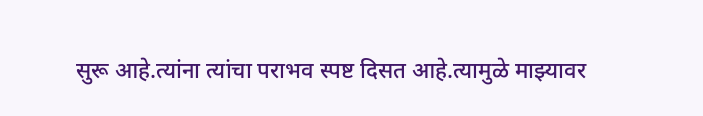सुरू आहे.त्यांना त्यांचा पराभव स्पष्ट दिसत आहे.त्यामुळे माझ्यावर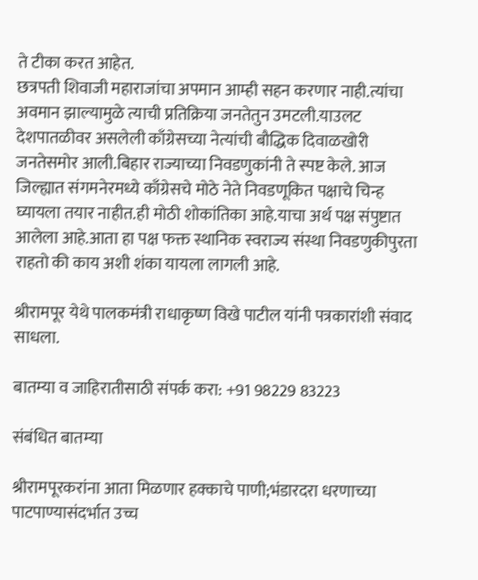ते टीका करत आहेत.
छत्रपती शिवाजी महाराजांचा अपमान आम्ही सहन करणार नाही.त्यांचा अवमान झाल्यामुळे त्याची प्रतिक्रिया जनतेतुन उमटली.याउलट देशपातळीवर असलेली काँग्रेसच्या नेत्यांची बौद्धिक दिवाळखोरी जनतेसमोर आली.बिहार राज्याच्या निवडणुकांनी ते स्पष्ट केले. आज जिल्ह्यात संगमनेरमध्ये काँग्रेसचे मोठे नेते निवडणूकित पक्षाचे चिन्ह घ्यायला तयार नाहीत.ही मोठी शोकांतिका आहे.याचा अर्थ पक्ष संपुष्टात आलेला आहे.आता हा पक्ष फक्त स्थानिक स्वराज्य संस्था निवडणुकीपुरता राहतो की काय अशी शंका यायला लागली आहे.

श्रीरामपूर येथे पालकमंत्री राधाकृष्ण विखे पाटील यांनी पत्रकारांशी संवाद साधला.

बातम्या व जाहिरातीसाठी संपर्क करा: +91 98229 83223

संबंधित बातम्या

श्रीरामपूरकरांना आता मिळणार हक्काचे पाणी;भंडारदरा धरणाच्या पाटपाण्यासंदर्भात उच्च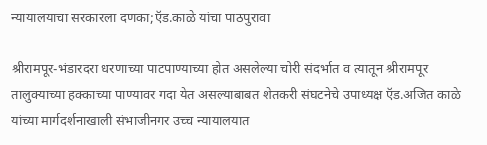न्यायालयाचा सरकारला दणका;ऍड.काळे यांचा पाठपुरावा

श्रीरामपूर-भंडारदरा धरणाच्या पाटपाण्याच्या होत असलेल्या चोरी संदर्भात व त्यातून श्रीरामपूर तालुक्याच्या हक्काच्या पाण्यावर गदा येत असल्याबाबत शेतकरी संघटनेचे उपाध्यक्ष ऍड.अजित काळे यांच्या मार्गदर्शनाखाली संभाजीनगर उच्च न्यायालयात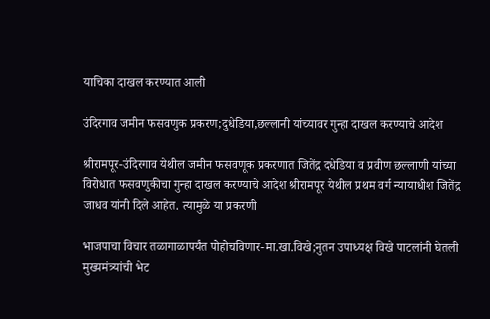याचिका दाखल करण्यात आली

उंदिरगाव जमीन फसवणुक प्रकरण;दुधेडिया,छल्लानी यांच्यावर गुन्हा दाखल करण्याचे आदेश

श्रीरामपूर-उंदिरगाव येथील जमीन फसवणूक प्रकरणात जितेंद्र दधेडिया व प्रवीण छल्लाणी यांच्या विरोधात फसवणुकीचा गुन्हा दाखल करण्याचे आदेश श्रीरामपूर येथील प्रथम वर्ग न्यायाधीश जितेंद्र जाधव यांनी दिले आहेत. त्यामुळे या प्रकरणी

भाजपाचा विचार तळागाळापर्यंत पोहोचविणार-मा.खा.विखे;नुतन उपाध्यक्ष विखे पाटलांनी घेतली मुख्यमंत्र्यांची भेट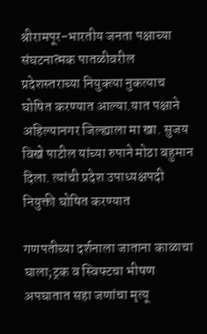श्रीरामपूर-भारतीय जनता पक्षाच्या संघटनात्मक पातळीवरील प्रदेशस्तराच्या नियुक्त्या नुकत्याच घोषित करण्यात आल्या.यात पक्षाने अहिल्यानगर जिल्ह्याला मा खा. सुजय विखे पाटील यांच्या रुपाने मोठा बहुमान दिला. त्यांची प्रदेश उपाध्यक्षपदी नियुक्ती घोषित करण्यात

गणपतीच्या दर्शनाला जाताना काळाचा घाला;ट्रक व स्विफ्टचा भीषण अपघातात सहा जणांचा मृत्यू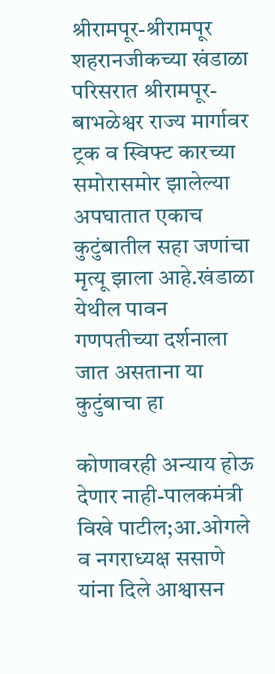श्रीरामपूर-श्रीरामपूर शहरानजीकच्या खंडाळा परिसरात श्रीरामपूर-बाभळेश्वर राज्य मार्गावर ट्रक व स्विफ्ट कारच्या समोरासमोर झालेल्या अपघातात एकाच कुटुंबातील सहा जणांचा मृत्यू झाला आहे.खंडाळा येथील पावन गणपतीच्या दर्शनाला जात असताना या कुटुंबाचा हा

कोणावरही अन्याय होऊ देणार नाही-पालकमंत्री विखे पाटील;आ.ओगले व नगराध्यक्ष ससाणे यांना दिले आश्वासन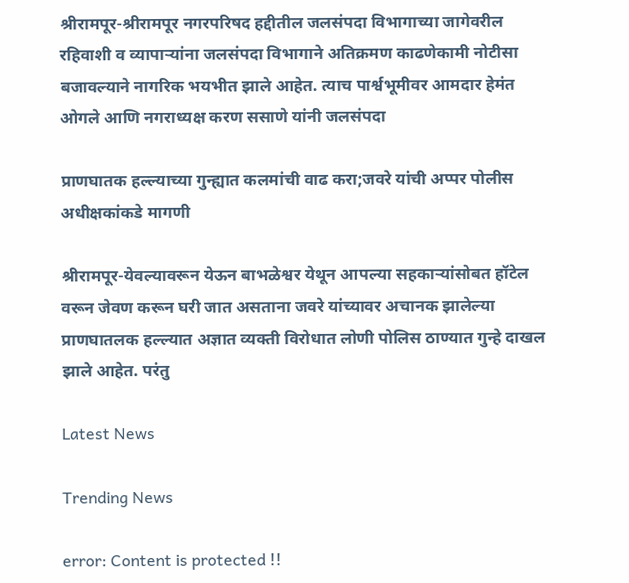श्रीरामपूर-श्रीरामपूर नगरपरिषद हद्दीतील जलसंपदा विभागाच्या जागेवरील रहिवाशी व व्यापाऱ्यांना जलसंपदा विभागाने अतिक्रमण काढणेकामी नोटीसा बजावल्याने नागरिक भयभीत झाले आहेत. त्याच पार्श्वभूमीवर आमदार हेमंत ओगले आणि नगराध्यक्ष करण ससाणे यांनी जलसंपदा

प्राणघातक हल्ल्याच्या गुन्ह्यात कलमांची वाढ करा;जवरे यांची अप्पर पोलीस अधीक्षकांकडे मागणी

श्रीरामपूर-येवल्यावरून येऊन बाभळेश्वर येथून आपल्या सहकाऱ्यांसोबत हॉटेल वरून जेवण करून घरी जात असताना जवरे यांच्यावर अचानक झालेल्या प्राणघातलक हल्ल्यात अज्ञात व्यक्ती विरोधात लोणी पोलिस ठाण्यात गुन्हे दाखल झाले आहेत. परंतु

Latest News

Trending News

error: Content is protected !!